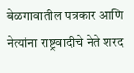बेळगावातील पत्रकार आणि नेत्यांना राष्ट्रवादीचे नेते शरद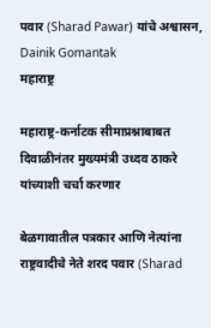पवार (Sharad Pawar) यांचे अश्वासन, Dainik Gomantak
महाराष्ट्र

महाराष्ट्र-कर्नाटक सीमाप्रश्नाबाबत दिवाळीनंतर मुख्यमंत्री उध्दव ठाकरे यांच्याशी चर्चा करणार

बेळगावातील पत्रकार आणि नेत्यांना राष्ट्रवादीचे नेते शरद पवार (Sharad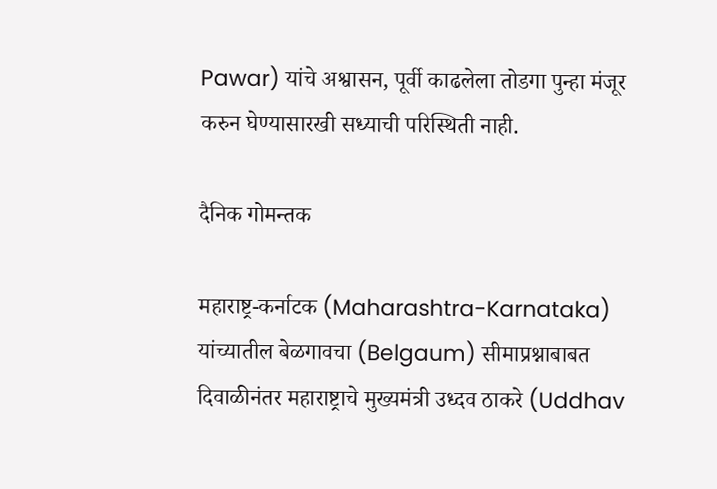Pawar) यांचे अश्वासन, पूर्वी काढलेला तोडगा पुन्हा मंजूर करुन घेण्यासारखी सध्याची परिस्थिती नाही.

दैनिक गोमन्तक

महाराष्ट्र-कर्नाटक (Maharashtra-Karnataka) यांच्यातील बेळगावचा (Belgaum) सीमाप्रश्नाबाबत दिवाळीनंतर महाराष्ट्राचे मुख्यमंत्री उध्दव ठाकरे (Uddhav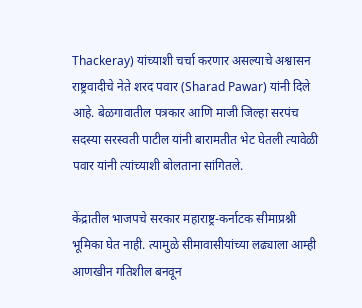Thackeray) यांच्याशी चर्चा करणार असल्याचे अश्वासन राष्ट्रवादीचे नेते शरद पवार (Sharad Pawar) यांनी दिले आहे. बेळगावातील पत्रकार आणि माजी जिल्हा सरपंच सदस्या सरस्वती पाटील यांनी बारामतीत भेट घेतली त्यावेळी पवार यांनी त्यांच्याशी बोलताना सांगितले.

केंद्रातील भाजपचे सरकार महाराष्ट्र-कर्नाटक सीमाप्रश्नी भूमिका घेत नाही. त्यामुळे सीमावासीयांच्या लढ्याला आम्ही आणखीन गतिशील बनवून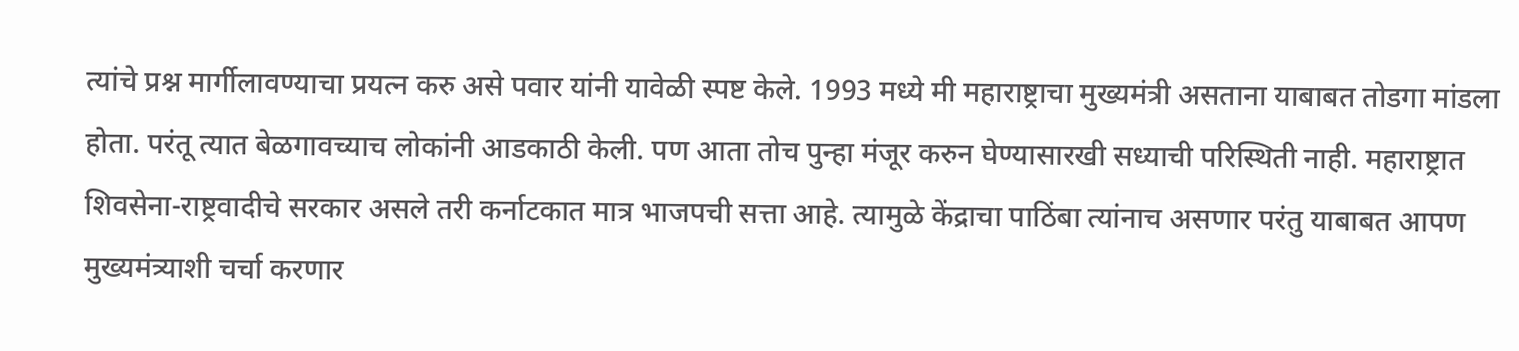त्यांचे प्रश्न मार्गीलावण्याचा प्रयत्न करु असे पवार यांनी यावेळी स्पष्ट केले. 1993 मध्ये मी महाराष्ट्राचा मुख्यमंत्री असताना याबाबत तोडगा मांडला होता. परंतू त्यात बेळगावच्याच लोकांनी आडकाठी केली. पण आता तोच पुन्हा मंजूर करुन घेण्यासारखी सध्याची परिस्थिती नाही. महाराष्ट्रात शिवसेना-राष्ट्रवादीचे सरकार असले तरी कर्नाटकात मात्र भाजपची सत्ता आहे. त्यामुळे केंद्राचा पाठिंबा त्यांनाच असणार परंतु याबाबत आपण मुख्यमंत्र्याशी चर्चा करणार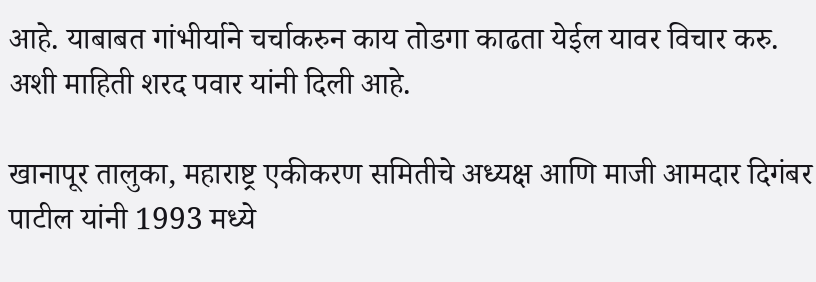आहे. याबाबत गांभीर्याने चर्चाकरुन काय तोडगा काढता येईल यावर विचार करु. अशी माहिती शरद पवार यांनी दिली आहे.

खानापूर तालुका, महाराष्ट्र एकीकरण समितीचे अध्यक्ष आणि माजी आमदार दिगंबर पाटील यांनी 1993 मध्ये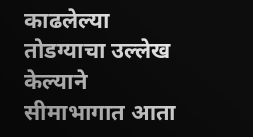काढलेल्या तोडग्याचा उल्लेख केल्याने सीमाभागात आता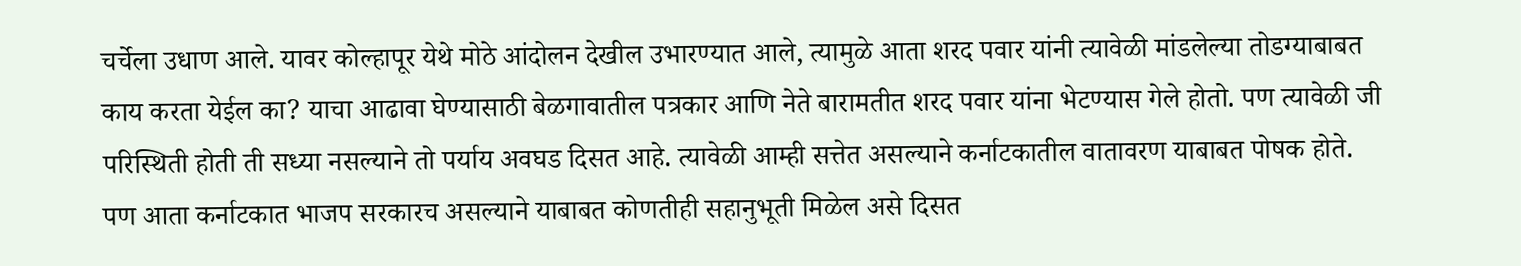चर्चेला उधाण आले. यावर कोल्हापूर येथे मोठे आंदोलन देखील उभारण्यात आले, त्यामुळे आता शरद पवार यांनी त्यावेळी मांडलेल्या तोडग्याबाबत काय करता येईल का? याचा आढावा घेण्यासाठी बेळगावातील पत्रकार आणि नेते बारामतीत शरद पवार यांना भेटण्यास गेले होतो. पण त्यावेळी जी परिस्थिती होती ती सध्या नसल्याने तो पर्याय अवघड दिसत आहे. त्यावेळी आम्ही सत्तेत असल्याने कर्नाटकातील वातावरण याबाबत पोषक होते. पण आता कर्नाटकात भाजप सरकारच असल्याने याबाबत कोणतीही सहानुभूती मिळेल असे दिसत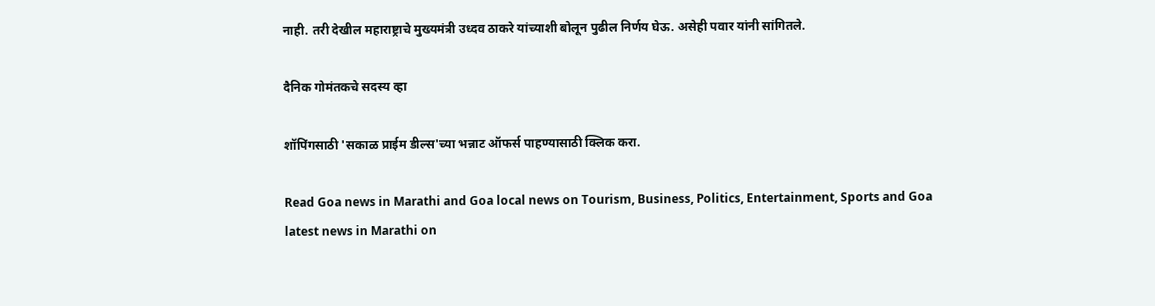नाही. तरी देखील महाराष्ट्राचे मुख्यमंत्री उध्दव ठाकरे यांच्याशी बोलून पुढील निर्णय घेऊ. असेही पवार यांनी सांगितले.

दैनिक गोमंतकचे सदस्य व्हा

शॉपिंगसाठी 'सकाळ प्राईम डील्स'च्या भन्नाट ऑफर्स पाहण्यासाठी क्लिक करा.

Read Goa news in Marathi and Goa local news on Tourism, Business, Politics, Entertainment, Sports and Goa latest news in Marathi on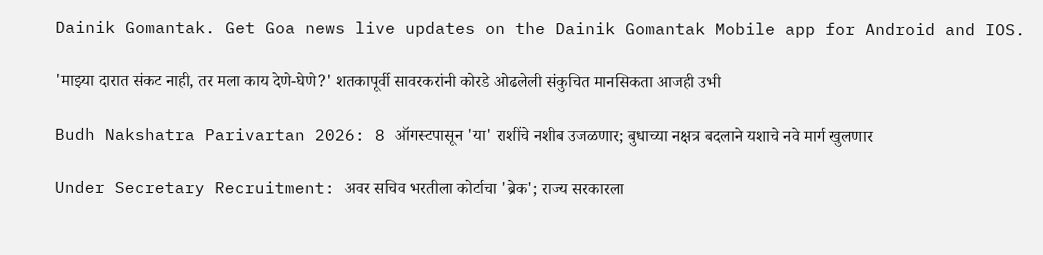Dainik Gomantak. Get Goa news live updates on the Dainik Gomantak Mobile app for Android and IOS.

'माझ्या दारात संकट नाही, तर मला काय देणे-घेणे?' शतकापूर्वी सावरकरांनी कोरडे ओढलेली संकुचित मानसिकता आजही उभी

Budh Nakshatra Parivartan 2026: 8 ऑगस्टपासून 'या' राशींचे नशीब उजळणार; बुधाच्या नक्षत्र बदलाने यशाचे नवे मार्ग खुलणार

Under Secretary Recruitment: अवर सचिव भरतीला कोर्टाचा 'ब्रेक'; राज्य सरकारला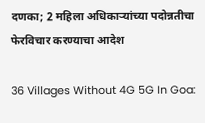दणका; 2 महिला अधिकाऱ्यांच्या पदोन्नतीचा फेरविचार करण्‍याचा आदेश

36 Villages Without 4G 5G In Goa: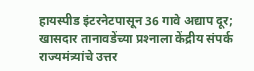हायस्पीड इंटरनेटपासून 36 गावे अद्याप दूर; खासदार तानावडेंच्‍या प्रश्‍‍नाला केंद्रीय संपर्क राज्‍यमंत्र्यांचे उत्तर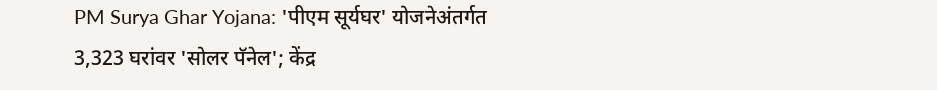PM Surya Ghar Yojana: 'पीएम सूर्यघर' योजनेअंतर्गत 3,323 घरांवर 'सोलर पॅनेल'; केंद्र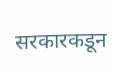सरकारकडून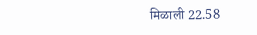मिळाली 22.58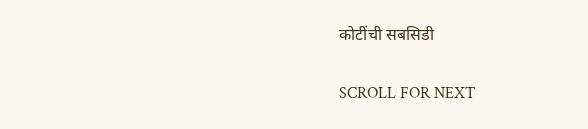कोटींची सबसिडी

SCROLL FOR NEXT